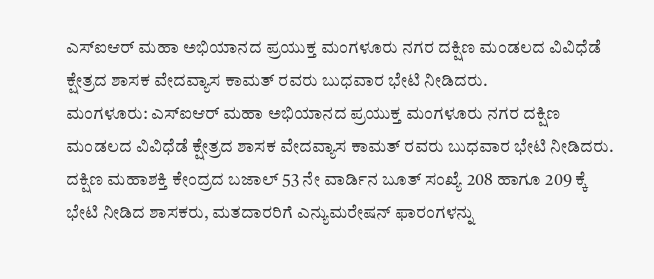ಎಸ್ಐಆರ್ ಮಹಾ ಅಭಿಯಾನದ ಪ್ರಯುಕ್ತ ಮಂಗಳೂರು ನಗರ ದಕ್ಷಿಣ ಮಂಡಲದ ವಿವಿಧೆಡೆ ಕ್ಷೇತ್ರದ ಶಾಸಕ ವೇದವ್ಯಾಸ ಕಾಮತ್ ರವರು ಬುಧವಾರ ಭೇಟಿ ನೀಡಿದರು.
ಮಂಗಳೂರು: ಎಸ್ಐಆರ್ ಮಹಾ ಅಭಿಯಾನದ ಪ್ರಯುಕ್ತ ಮಂಗಳೂರು ನಗರ ದಕ್ಷಿಣ ಮಂಡಲದ ವಿವಿಧೆಡೆ ಕ್ಷೇತ್ರದ ಶಾಸಕ ವೇದವ್ಯಾಸ ಕಾಮತ್ ರವರು ಬುಧವಾರ ಭೇಟಿ ನೀಡಿದರು.
ದಕ್ಷಿಣ ಮಹಾಶಕ್ತಿ ಕೇಂದ್ರದ ಬಜಾಲ್ 53 ನೇ ವಾರ್ಡಿನ ಬೂತ್ ಸಂಖ್ಯೆ 208 ಹಾಗೂ 209 ಕ್ಕೆ ಭೇಟಿ ನೀಡಿದ ಶಾಸಕರು, ಮತದಾರರಿಗೆ ಎನ್ಯುಮರೇಷನ್ ಫಾರಂಗಳನ್ನು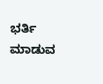ಭರ್ತಿ ಮಾಡುವ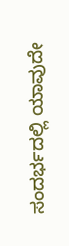ಸಂದರ್ಭದಲ್ಲಿ ಯಾವುದೇ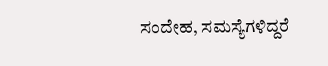ಸಂದೇಹ, ಸಮಸ್ಯೆಗಳಿದ್ದರೆ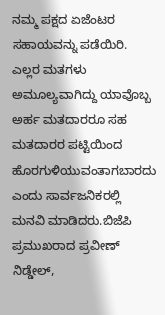ನಮ್ಮ ಪಕ್ಷದ ಏಜೆಂಟರ ಸಹಾಯವನ್ನು ಪಡೆಯಿರಿ. ಎಲ್ಲರ ಮತಗಳು ಅಮೂಲ್ಯವಾಗಿದ್ದು ಯಾವೊಬ್ಬ ಅರ್ಹ ಮತದಾರರೂ ಸಹ ಮತದಾರರ ಪಟ್ಟಿಯಿಂದ ಹೊರಗುಳಿಯುವಂತಾಗಬಾರದು ಎಂದು ಸಾರ್ವಜನಿಕರಲ್ಲಿ ಮನವಿ ಮಾಡಿದರು.ಬಿಜೆಪಿ ಪ್ರಮುಖರಾದ ಪ್ರವೀಣ್ ನಿಡ್ಡೇಲ್,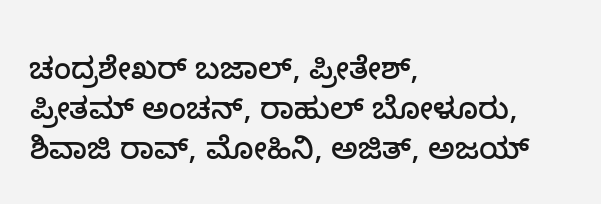ಚಂದ್ರಶೇಖರ್ ಬಜಾಲ್, ಪ್ರೀತೇಶ್, ಪ್ರೀತಮ್ ಅಂಚನ್, ರಾಹುಲ್ ಬೋಳೂರು, ಶಿವಾಜಿ ರಾವ್, ಮೋಹಿನಿ, ಅಜಿತ್, ಅಜಯ್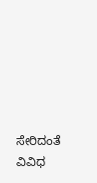ಸೇರಿದಂತೆ ವಿವಿಧ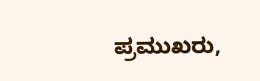ಪ್ರಮುಖರು,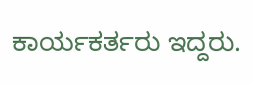ಕಾರ್ಯಕರ್ತರು ಇದ್ದರು.